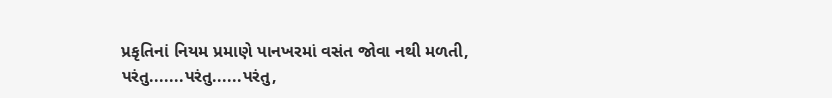પ્રકૃતિનાં નિયમ પ્રમાણે પાનખરમાં વસંત જોવા નથી મળતી,
પરંતુ.......પરંતુ......પરંતુ,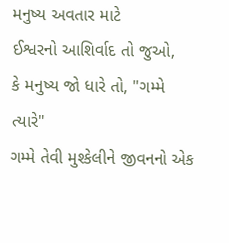મનુષ્ય અવતાર માટે
ઈશ્વરનો આશિર્વાદ તો જુઓ,
કે મનુષ્ય જો ધારે તો, "ગમ્મે ત્યારે"
ગમ્મે તેવી મુશ્કેલીને જીવનનો એક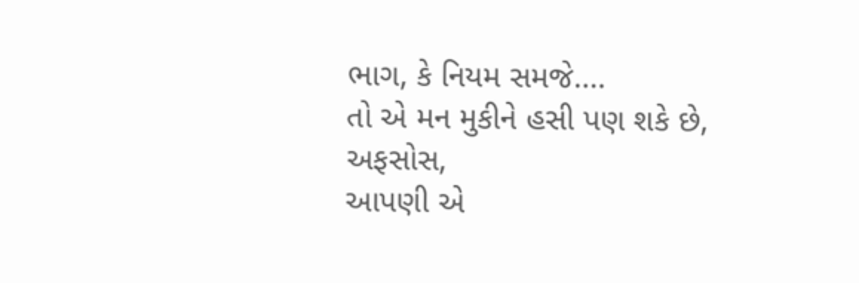ભાગ, કે નિયમ સમજે....
તો એ મન મુકીને હસી પણ શકે છે,
અફસોસ,
આપણી એ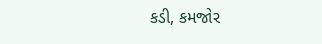કડી, કમજોર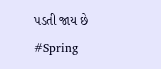પડતી જાય છે
#Spring